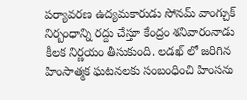పర్యావరణ ఉద్యమకారుడు సోనమ్ వాంగ్చుక్ నిర్బంధాన్ని రద్దు చేస్తూ కేంద్రం శనివారంనాడు కీలక నిర్ణయం తీసుకుంది. లడఖ్ లో జరిగిన హింసాత్మక ఘటనలకు సంబంధించి హింసను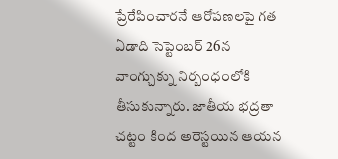ప్రేరేపించారనే ఆరోపణలపై గత ఏడాది సెప్టెంబర్ 26న వాంగ్చుక్ను నిర్బంధంలోకి తీసుకున్నారు. జాతీయ భద్రతా చట్టం కింద అరెస్టయిన ఆయన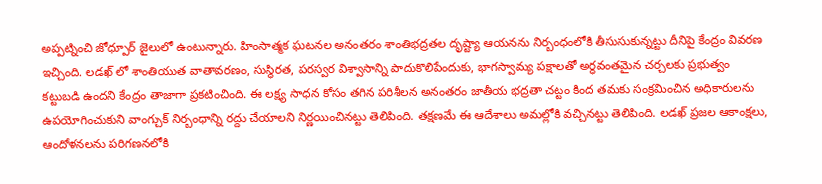అప్పట్నించి జోధ్పూర్ జైలులో ఉంటున్నారు. హింసాత్మక ఘటనల అనంతరం శాంతిభద్రతల దృష్ట్యా ఆయనను నిర్బంధంలోకి తీసుసుకున్నట్టు దీనిపై కేంద్రం వివరణ ఇచ్చింది. లడఖ్ లో శాంతియుత వాతావరణం, సుస్థిరత, పరస్వర విశ్వాసాన్ని పాదుకొలిపేందుకు, భాగస్వామ్య పక్షాలతో అర్ధవంతమైన చర్చలకు ప్రభుత్వం కట్టుబడి ఉందని కేంద్రం తాజాగా ప్రకటించింది. ఈ లక్ష్య సాధన కోసం తగిన పరిశీలన అనంతరం జాతీయ భద్రతా చట్టం కింద తమకు సంక్రమించిన అధికారులను ఉపయోగించుకుని వాంగ్చుక్ నిర్బంధాన్ని రద్దు చేయాలని నిర్ణయించినట్టు తెలిపింది. తక్షణమే ఈ ఆదేశాలు అమల్లోకి వచ్చినట్టు తెలిపింది. లడఖ్ ప్రజల ఆకాంక్షలు, ఆందోళనలను పరిగణనలోకి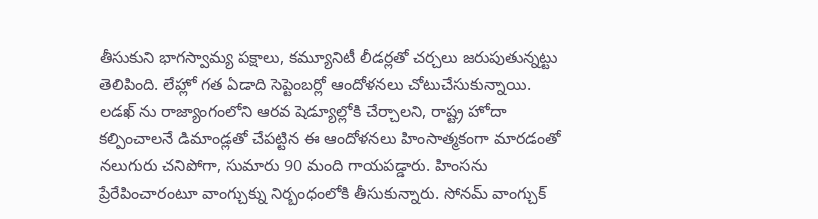తీసుకుని భాగస్వామ్య పక్షాలు, కమ్యూనిటీ లీడర్లతో చర్చలు జరుపుతున్నట్టు తెలిపింది. లేహ్లో గత ఏడాది సెప్టెంబర్లో ఆందోళనలు చోటుచేసుకున్నాయి. లడఖ్ ను రాజ్యాంగంలోని ఆరవ షెడ్యూల్లోకి చేర్చాలని, రాష్ట్ర హోదా కల్పించాలనే డిమాండ్లతో చేపట్టిన ఈ ఆందోళనలు హింసాత్మకంగా మారడంతో నలుగురు చనిపోగా, సుమారు 90 మంది గాయపడ్డారు. హింసను ప్రేరేపించారంటూ వాంగ్చుక్ను నిర్బంధంలోకి తీసుకున్నారు. సోనమ్ వాంగ్చుక్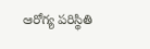ఆరోగ్య పరిస్థితి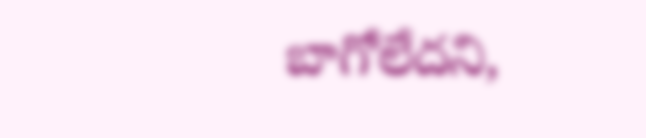బాగోలేదని,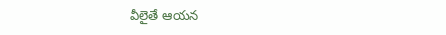వీలైతే ఆయన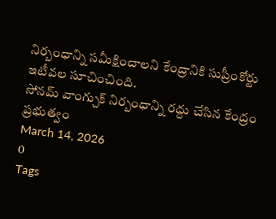నిర్బంధాన్ని సమీక్షించాలని కేంద్రానికి సుప్రీంకోర్టు ఇటీవల సూచించింది.
సోనమ్ వాంగ్చుక్ నిర్బంధాన్ని రద్దు చేసిన కేంద్రం ప్రభుత్వం
March 14, 2026
0
Tags